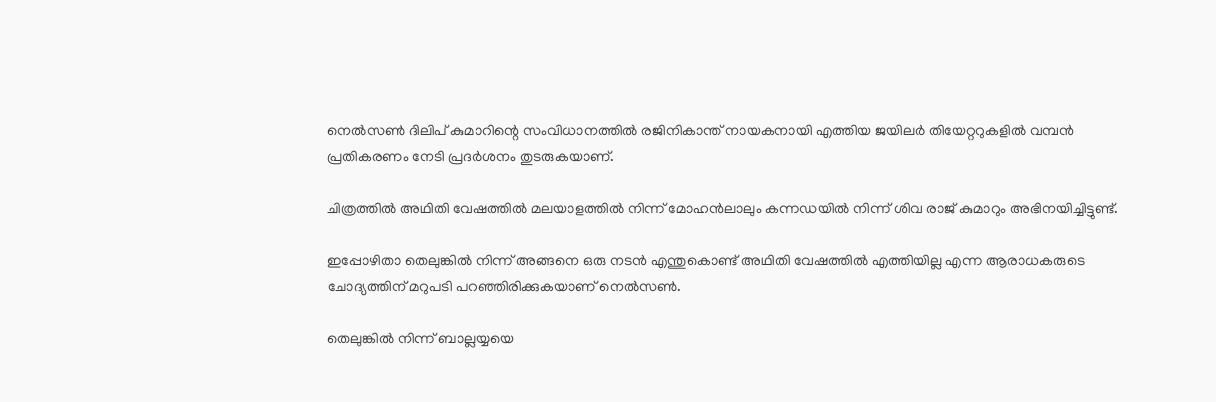നെല്‍സണ്‍ ദിലിപ് കുമാറിന്റെ സംവിധാനത്തില്‍ രജിനികാന്ത് നായകനായി എത്തിയ ജയിലര്‍ തിയേറ്ററുകളില്‍ വമ്പന്‍ പ്രതികരണം നേടി പ്രദര്‍ശനം തുടരുകയാണ്.

ചിത്രത്തില്‍ അഥിതി വേഷത്തില്‍ മലയാളത്തില്‍ നിന്ന് മോഹന്‍ലാലും കന്നഡയില്‍ നിന്ന് ശിവ രാജ് കുമാറും അഭിനയിച്ചിട്ടുണ്ട്.

ഇപ്പോഴിതാ തെലുങ്കില്‍ നിന്ന് അങ്ങനെ ഒരു നടന്‍ എന്തുകൊണ്ട് അഥിതി വേഷത്തില്‍ എത്തിയില്ല എന്ന ആരാധകരുടെ ചോദ്യത്തിന് മറുപടി പറഞ്ഞിരിക്കുകയാണ് നെല്‍സണ്‍.

തെലുങ്കില്‍ നിന്ന് ബാല്ലയ്യയെ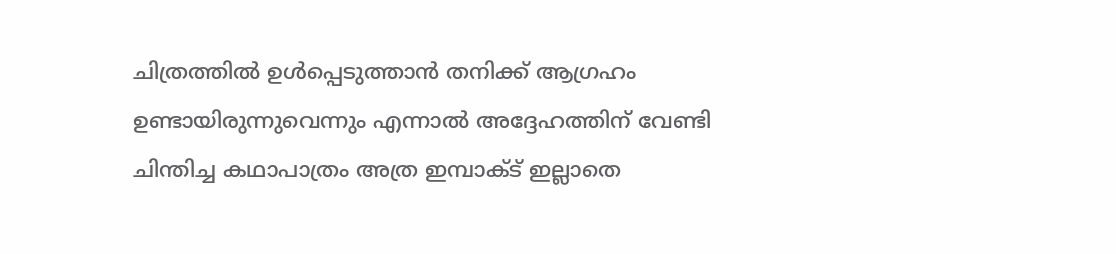ചിത്രത്തില്‍ ഉള്‍പ്പെടുത്താന്‍ തനിക്ക് ആഗ്രഹം ഉണ്ടായിരുന്നുവെന്നും എന്നാല്‍ അദ്ദേഹത്തിന് വേണ്ടി ചിന്തിച്ച കഥാപാത്രം അത്ര ഇമ്പാക്ട് ഇല്ലാതെ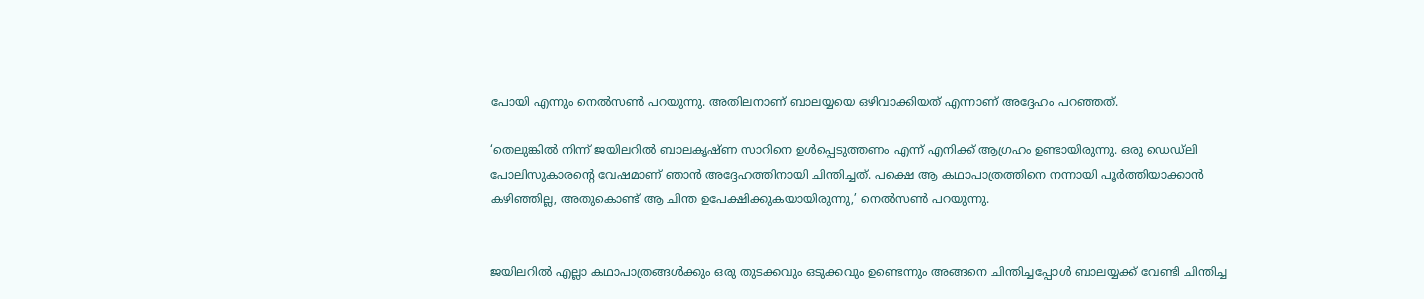പോയി എന്നും നെല്‍സണ്‍ പറയുന്നു. അതിലനാണ് ബാലയ്യയെ ഒഴിവാക്കിയത് എന്നാണ് അദ്ദേഹം പറഞ്ഞത്.

‘തെലുങ്കില്‍ നിന്ന് ജയിലറില്‍ ബാലകൃഷ്ണ സാറിനെ ഉള്‍പ്പെടുത്തണം എന്ന് എനിക്ക് ആഗ്രഹം ഉണ്ടായിരുന്നു. ഒരു ഡെഡ്ലി പോലിസുകാരന്റെ വേഷമാണ് ഞാന്‍ അദ്ദേഹത്തിനായി ചിന്തിച്ചത്. പക്ഷെ ആ കഥാപാത്രത്തിനെ നന്നായി പൂര്‍ത്തിയാക്കാന്‍ കഴിഞ്ഞില്ല, അതുകൊണ്ട് ആ ചിന്ത ഉപേക്ഷിക്കുകയായിരുന്നു,’ നെല്‍സണ്‍ പറയുന്നു.


ജയിലറില്‍ എല്ലാ കഥാപാത്രങ്ങള്‍ക്കും ഒരു തുടക്കവും ഒടുക്കവും ഉണ്ടെന്നും അങ്ങനെ ചിന്തിച്ചപ്പോള്‍ ബാലയ്യക്ക് വേണ്ടി ചിന്തിച്ച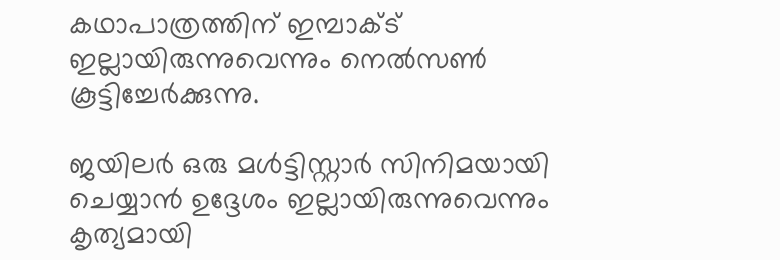കഥാപാത്രത്തിന് ഇമ്പാക്ട് ഇല്ലായിരുന്നുവെന്നും നെല്‍സണ്‍ കൂട്ടിച്ചേര്‍ക്കുന്നു.

ജയിലര്‍ ഒരു മള്‍ട്ടിസ്റ്റാര്‍ സിനിമയായി ചെയ്യാന്‍ ഉദ്ദേശം ഇല്ലായിരുന്നുവെന്നും കൃത്യമായി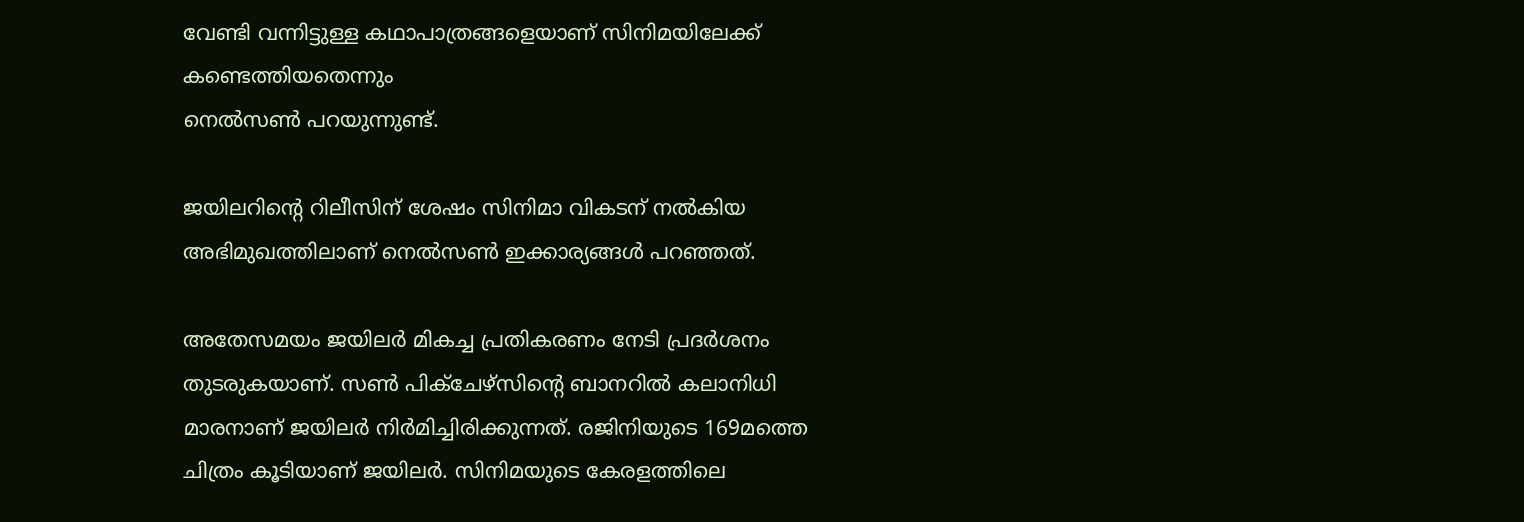വേണ്ടി വന്നിട്ടുള്ള കഥാപാത്രങ്ങളെയാണ് സിനിമയിലേക്ക് കണ്ടെത്തിയതെന്നും
നെല്‍സണ്‍ പറയുന്നുണ്ട്.

ജയിലറിന്റെ റിലീസിന് ശേഷം സിനിമാ വികടന് നല്‍കിയ അഭിമുഖത്തിലാണ് നെല്‍സണ്‍ ഇക്കാര്യങ്ങള്‍ പറഞ്ഞത്.

അതേസമയം ജയിലര്‍ മികച്ച പ്രതികരണം നേടി പ്രദര്‍ശനം തുടരുകയാണ്. സണ്‍ പിക്‌ചേഴ്‌സിന്റെ ബാനറില്‍ കലാനിധി മാരനാണ് ജയിലര്‍ നിര്‍മിച്ചിരിക്കുന്നത്. രജിനിയുടെ 169മത്തെ ചിത്രം കൂടിയാണ് ജയിലര്‍. സിനിമയുടെ കേരളത്തിലെ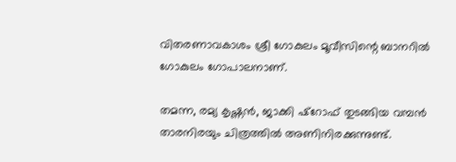വിതരണാവകാശം ശ്രീ ഗോകുലം മൂവീസിന്റെ ബാനറില്‍ ഗോകുലം ഗോപാലനാണ്.

തമന്ന, രമ്യ കൃഷ്ണന്‍, ജാക്കി ഷ്‌റോഫ് തുടങ്ങിയ വമ്പന്‍ താരനിരയും ചിത്രത്തില്‍ അണിനിരക്കുന്നുണ്ട്.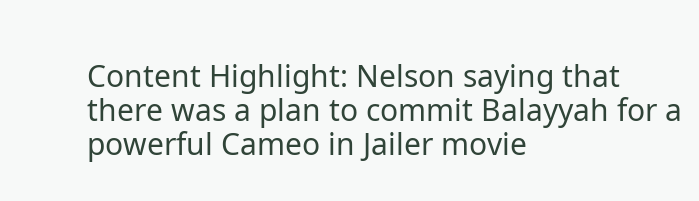Content Highlight: Nelson saying that there was a plan to commit Balayyah for a powerful Cameo in Jailer movie